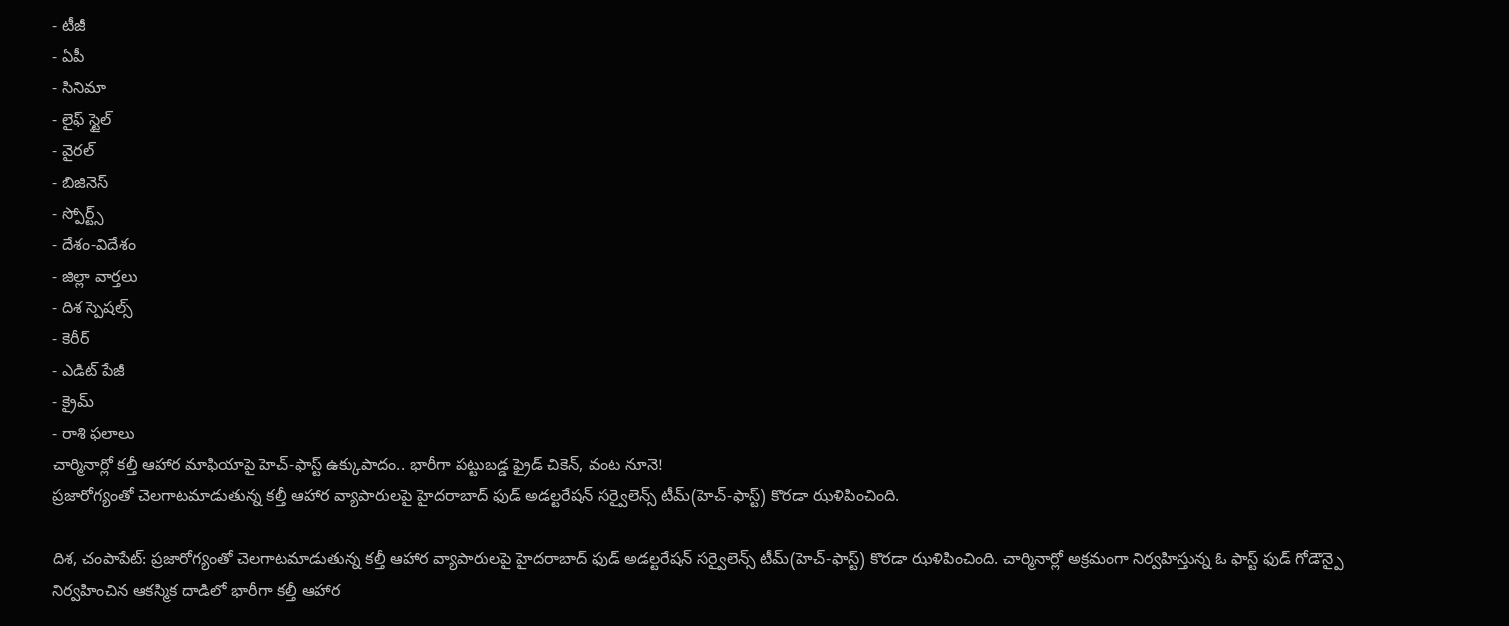- టీజీ
- ఏపీ
- సినిమా
- లైఫ్ స్టైల్
- వైరల్
- బిజినెస్
- స్పోర్ట్స్
- దేశం-విదేశం
- జిల్లా వార్తలు
- దిశ స్పెషల్స్
- కెరీర్
- ఎడిట్ పేజీ
- క్రైమ్
- రాశి ఫలాలు
చార్మినార్లో కల్తీ ఆహార మాఫియాపై హెచ్-ఫాస్ట్ ఉక్కుపాదం.. భారీగా పట్టుబడ్డ ఫ్రైడ్ చికెన్, వంట నూనె!
ప్రజారోగ్యంతో చెలగాటమాడుతున్న కల్తీ ఆహార వ్యాపారులపై హైదరాబాద్ ఫుడ్ అడల్టరేషన్ సర్వైలెన్స్ టీమ్(హెచ్-ఫాస్ట్) కొరడా ఝళిపించింది.

దిశ, చంపాపేట్: ప్రజారోగ్యంతో చెలగాటమాడుతున్న కల్తీ ఆహార వ్యాపారులపై హైదరాబాద్ ఫుడ్ అడల్టరేషన్ సర్వైలెన్స్ టీమ్(హెచ్-ఫాస్ట్) కొరడా ఝళిపించింది. చార్మినార్లో అక్రమంగా నిర్వహిస్తున్న ఓ ఫాస్ట్ ఫుడ్ గోడౌన్పై నిర్వహించిన ఆకస్మిక దాడిలో భారీగా కల్తీ ఆహార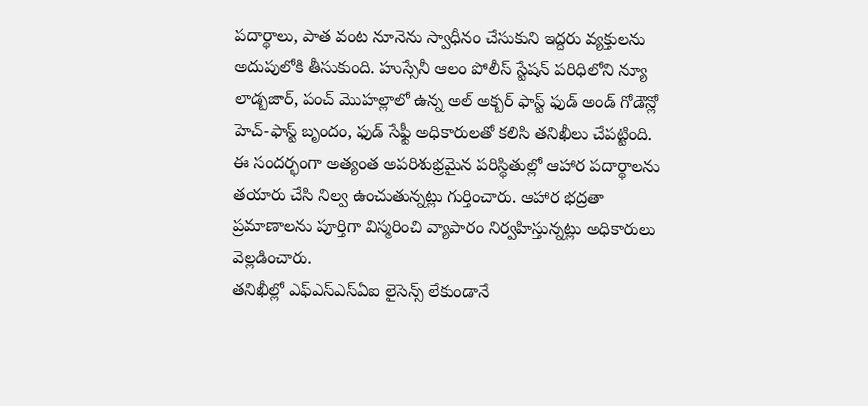పదార్థాలు, పాత వంట నూనెను స్వాధీనం చేసుకుని ఇద్దరు వ్యక్తులను అదుపులోకి తీసుకుంది. హుస్సేనీ ఆలం పోలీస్ స్టేషన్ పరిధిలోని న్యూ లాడ్బజార్, పంచ్ మొహల్లాలో ఉన్న అల్ అక్బర్ ఫాస్ట్ ఫుడ్ అండ్ గోడౌన్లో హెచ్-ఫాస్ట్ బృందం, ఫుడ్ సేఫ్టీ అధికారులతో కలిసి తనిఖీలు చేపట్టింది. ఈ సందర్భంగా అత్యంత అపరిశుభ్రమైన పరిస్థితుల్లో ఆహార పదార్థాలను తయారు చేసి నిల్వ ఉంచుతున్నట్లు గుర్తించారు. ఆహార భద్రతా ప్రమాణాలను పూర్తిగా విస్మరించి వ్యాపారం నిర్వహిస్తున్నట్లు అధికారులు వెల్లడించారు.
తనిఖీల్లో ఎఫ్ఎస్ఎస్ఏఐ లైసెన్స్ లేకుండానే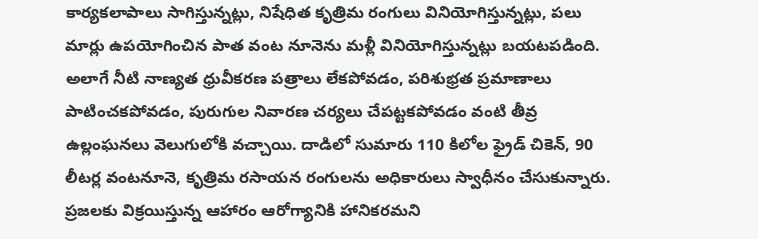కార్యకలాపాలు సాగిస్తున్నట్లు, నిషేధిత కృత్రిమ రంగులు వినియోగిస్తున్నట్లు, పలు మార్లు ఉపయోగించిన పాత వంట నూనెను మళ్లీ వినియోగిస్తున్నట్లు బయటపడింది. అలాగే నీటి నాణ్యత ధ్రువీకరణ పత్రాలు లేకపోవడం, పరిశుభ్రత ప్రమాణాలు పాటించకపోవడం, పురుగుల నివారణ చర్యలు చేపట్టకపోవడం వంటి తీవ్ర ఉల్లంఘనలు వెలుగులోకి వచ్చాయి. దాడిలో సుమారు 110 కిలోల ఫ్రైడ్ చికెన్, 90 లీటర్ల వంటనూనె, కృత్రిమ రసాయన రంగులను అధికారులు స్వాధీనం చేసుకున్నారు. ప్రజలకు విక్రయిస్తున్న ఆహారం ఆరోగ్యానికి హానికరమని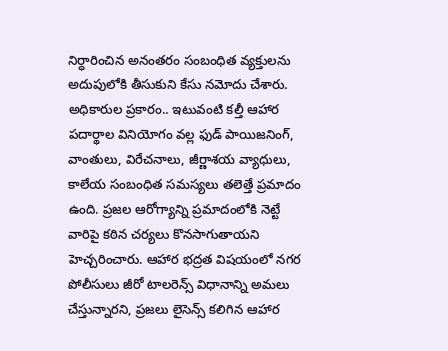నిర్ధారించిన అనంతరం సంబంధిత వ్యక్తులను అదుపులోకి తీసుకుని కేసు నమోదు చేశారు.
అధికారుల ప్రకారం.. ఇటువంటి కల్తీ ఆహార పదార్థాల వినియోగం వల్ల ఫుడ్ పాయిజనింగ్, వాంతులు, విరేచనాలు, జీర్ణాశయ వ్యాధులు, కాలేయ సంబంధిత సమస్యలు తలెత్తే ప్రమాదం ఉంది. ప్రజల ఆరోగ్యాన్ని ప్రమాదంలోకి నెట్టే వారిపై కఠిన చర్యలు కొనసాగుతాయని హెచ్చరించారు. ఆహార భద్రత విషయంలో నగర పోలీసులు జీరో టాలరెన్స్ విధానాన్ని అమలు చేస్తున్నారని, ప్రజలు లైసెన్స్ కలిగిన ఆహార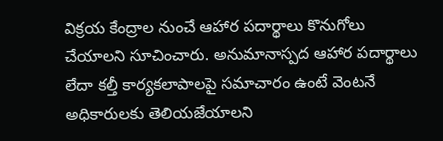విక్రయ కేంద్రాల నుంచే ఆహార పదార్థాలు కొనుగోలు చేయాలని సూచించారు. అనుమానాస్పద ఆహార పదార్థాలు లేదా కల్తీ కార్యకలాపాలపై సమాచారం ఉంటే వెంటనే అధికారులకు తెలియజేయాలని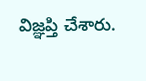విజ్ఞప్తి చేశారు.